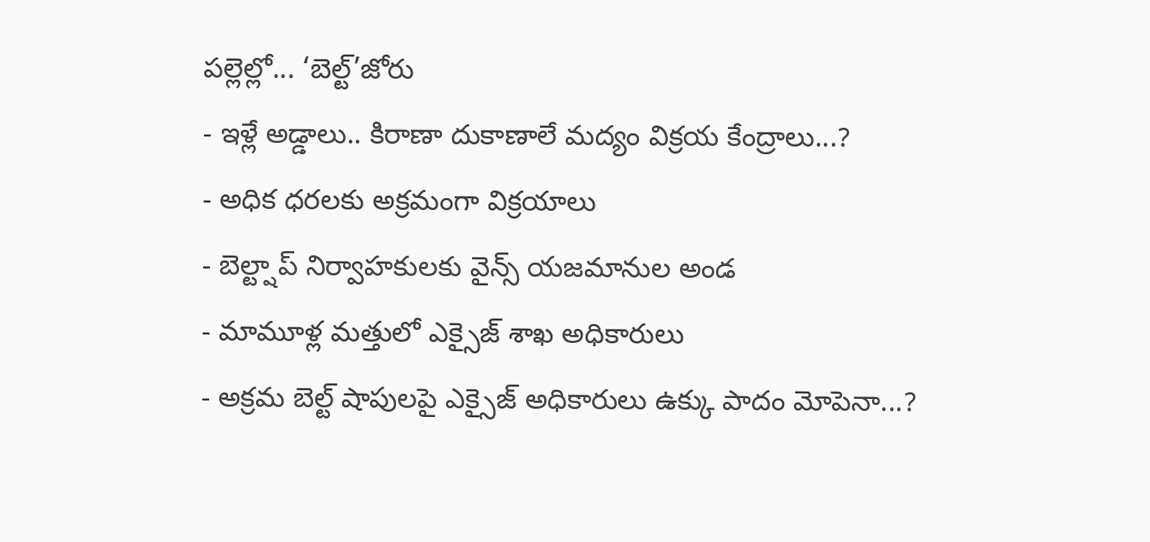పల్లెల్లో... ‘బెల్ట్’జోరు
- ఇళ్లే అడ్డాలు.. కిరాణా దుకాణాలే మద్యం విక్రయ కేంద్రాలు...?
- అధిక ధరలకు అక్రమంగా విక్రయాలు
- బెల్ట్షాప్ నిర్వాహకులకు వైన్స్ యజమానుల అండ
- మామూళ్ల మత్తులో ఎక్సైజ్ శాఖ అధికారులు
- అక్రమ బెల్ట్ షాపులపై ఎక్సైజ్ అధికారులు ఉక్కు పాదం మోపెనా...?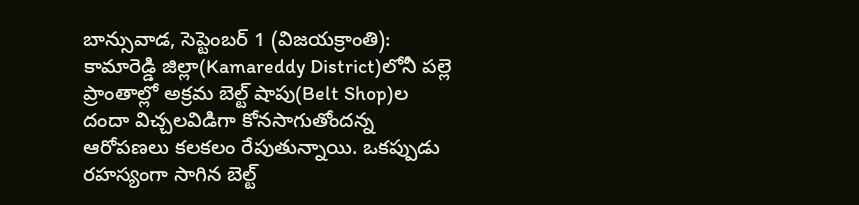బాన్సువాడ, సెప్టెంబర్ 1 (విజయక్రాంతి): కామారెడ్డి జిల్లా(Kamareddy District)లోనీ పల్లె ప్రాంతాల్లో అక్రమ బెల్ట్ షాపు(Belt Shop)ల దందా విచ్చలవిడిగా కోనసాగుతోందన్న ఆరోపణలు కలకలం రేపుతున్నాయి. ఒకప్పుడు రహస్యంగా సాగిన బెల్ట్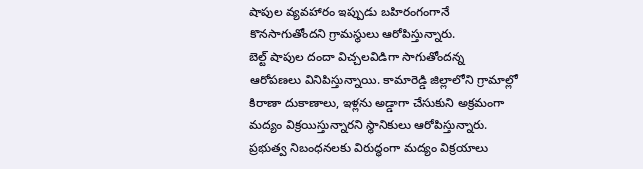షాపుల వ్యవహారం ఇప్పుడు బహిరంగంగానే కొనసాగుతోందని గ్రామస్థులు ఆరోపిస్తున్నారు.
బెల్ట్ షాపుల దందా విచ్చలవిడిగా సాగుతోందన్న ఆరోపణలు వినిపిస్తున్నాయి. కామారెడ్డి జిల్లాలోని గ్రామాల్లో కిరాణా దుకాణాలు, ఇళ్లను అడ్డాగా చేసుకుని అక్రమంగా మద్యం విక్రయిస్తున్నారని స్థానికులు ఆరోపిస్తున్నారు. ప్రభుత్వ నిబంధనలకు విరుద్ధంగా మద్యం విక్రయాలు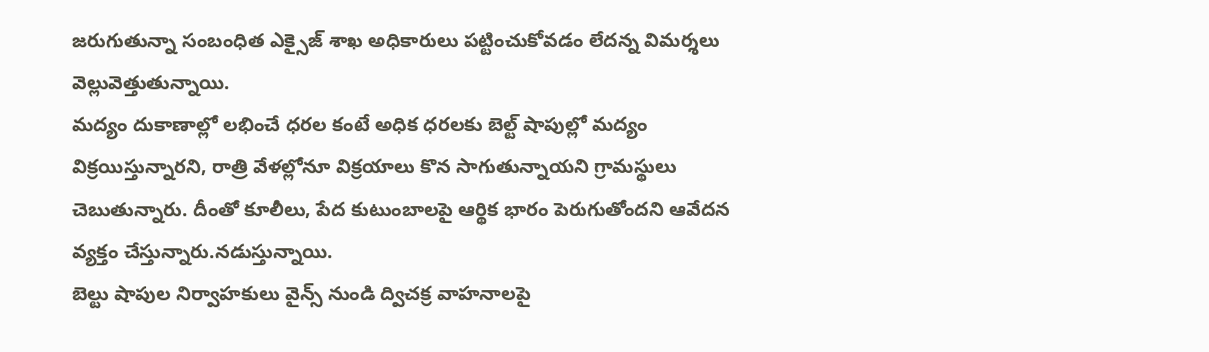జరుగుతున్నా సంబంధిత ఎక్సైజ్ శాఖ అధికారులు పట్టించుకోవడం లేదన్న విమర్శలు వెల్లువెత్తుతున్నాయి.
మద్యం దుకాణాల్లో లభించే ధరల కంటే అధిక ధరలకు బెల్ట్ షాపుల్లో మద్యం విక్రయిస్తున్నారని, రాత్రి వేళల్లోనూ విక్రయాలు కొన సాగుతున్నాయని గ్రామస్థులు చెబుతున్నారు. దీంతో కూలీలు, పేద కుటుంబాలపై ఆర్థిక భారం పెరుగుతోందని ఆవేదన వ్యక్తం చేస్తున్నారు.నడుస్తున్నాయి.
బెల్టు షాపుల నిర్వాహకులు వైన్స్ నుండి ద్విచక్ర వాహనాలపై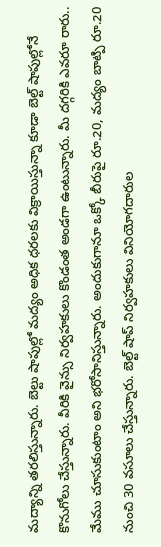మద్యాన్ని తరలిస్తున్నారు. బెల్టు షాపుల్లో మద్యం అధిక ధరలకు విక్రాయిస్తున్నా కూడా బెల్ట్ షాపుల్లోనే కొనుగోలు చేస్తున్నారు. వీరికి వైన్సు నిర్వహకులు కొండంత అండగా ఉంటున్నారు. మీ దగ్గరికి ఎవరూ రారు.. మేము చూసుకుంటాం అని భరోసానిస్తున్నారు. అందుకుగానూ ఒక్కో బీరుపై రూ.20, మద్యం బాట్పి రూ.20 నుంచి 30 వసూలు చేస్తున్నారు. బెల్ట్ షాప్ నిర్వహకులు వినియోగదారుల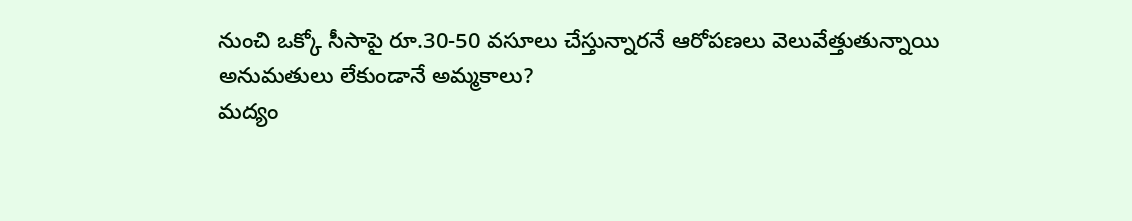నుంచి ఒక్కో సీసాపై రూ.30-50 వసూలు చేస్తున్నారనే ఆరోపణలు వెలువేత్తుతున్నాయి
అనుమతులు లేకుండానే అమ్మకాలు?
మద్యం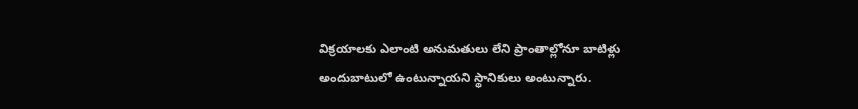విక్రయాలకు ఎలాంటి అనుమతులు లేని ప్రాంతాల్లోనూ బాటిళ్లు అందుబాటులో ఉంటున్నాయని స్థానికులు అంటున్నారు.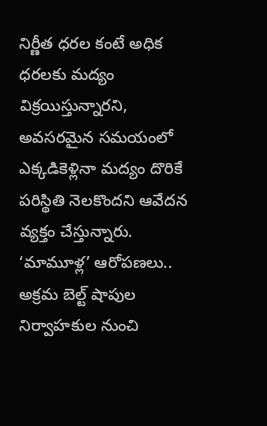నిర్ణీత ధరల కంటే అధిక ధరలకు మద్యం విక్రయిస్తున్నారని, అవసరమైన సమయంలో ఎక్కడికెళ్లినా మద్యం దొరికే పరిస్థితి నెలకొందని ఆవేదన వ్యక్తం చేస్తున్నారు.
‘మామూళ్ల’ ఆరోపణలు..
అక్రమ బెల్ట్ షాపుల నిర్వాహకుల నుంచి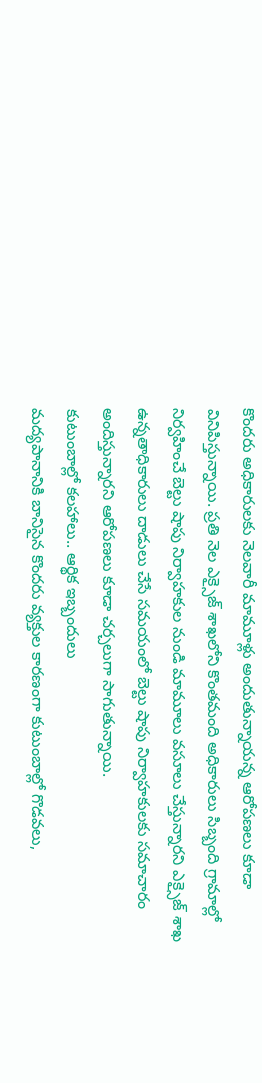కొందరు అధికారులకు నెలవారీ మామూళ్లు అందుతున్నాయన్న ఆరోపణలు కూడా వినిపిస్తున్నాయి. ప్రతి నెల ఎక్సైజ్ శాఖలోని కొంతమంది అధికారులు సిబ్బంది గ్రామాల్లో నిర్వహించే బెల్టు షాపు నిర్వాహకుల నుండి మామూలు వసూలు చేస్తున్నారని ఎక్సైజ్ శాఖ ఉన్నతాధికారులు దాడులు చేసే సమయంలో బెల్టు షాపు నిర్వాహకులకు సమాచారం అందిస్తున్నారని ఆరోపణలు కూడా చర్చలుగా సాగుతున్నాయి.
కుటుంబాల్లో కలహాలు.. ఆర్థిక ఇబ్బందులు
మద్యపానానికి బానిసైన కొందరు వ్యక్తుల కారణంగా కుటుంబాల్లో గొడవలు,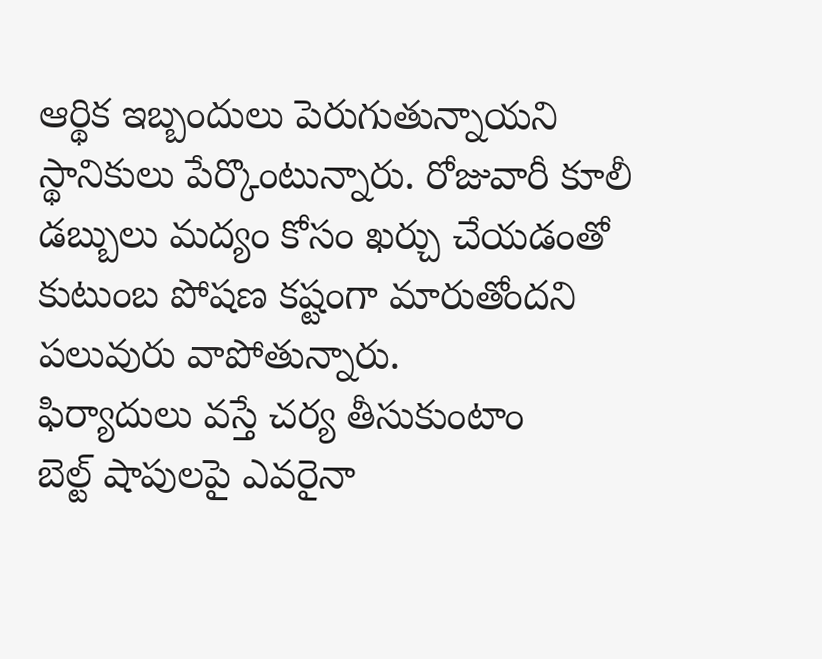ఆర్థిక ఇబ్బందులు పెరుగుతున్నాయని స్థానికులు పేర్కొంటున్నారు. రోజువారీ కూలీ డబ్బులు మద్యం కోసం ఖర్చు చేయడంతో కుటుంబ పోషణ కష్టంగా మారుతోందని పలువురు వాపోతున్నారు.
ఫిర్యాదులు వస్తే చర్య తీసుకుంటాం
బెల్ట్ షాపులపై ఎవరైనా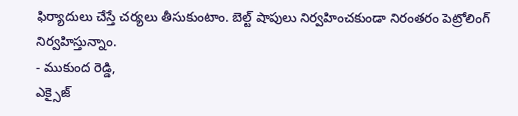ఫిర్యాదులు చేస్తే చర్యలు తీసుకుంటాం. బెల్ట్ షాపులు నిర్వహించకుండా నిరంతరం పెట్రోలింగ్ నిర్వహిస్తున్నాం.
- ముకుంద రెడ్డి,
ఎక్సైజ్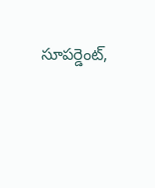సూపర్డెంట్,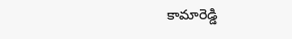కామారెడ్డి